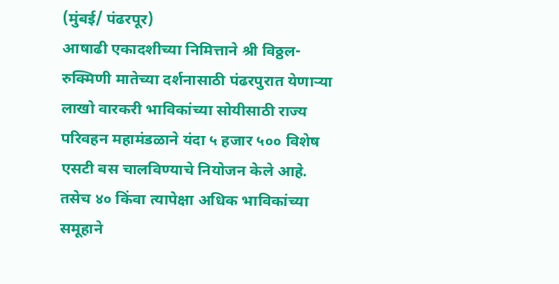(मुंबई/ पंढरपूर)
आषाढी एकादशीच्या निमित्ताने श्री विठ्ठल-रुक्मिणी मातेच्या दर्शनासाठी पंढरपुरात येणाऱ्या लाखो वारकरी भाविकांच्या सोयीसाठी राज्य परिवहन महामंडळाने यंदा ५ हजार ५०० विशेष एसटी बस चालविण्याचे नियोजन केले आहे. तसेच ४० किंवा त्यापेक्षा अधिक भाविकांच्या समूहाने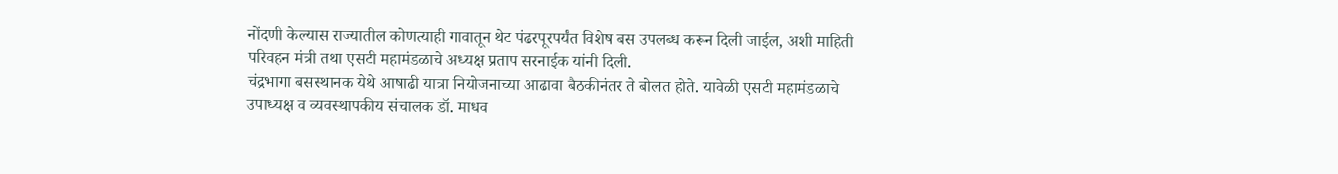नोंदणी केल्यास राज्यातील कोणत्याही गावातून थेट पंढरपूरपर्यंत विशेष बस उपलब्ध करून दिली जाईल, अशी माहिती परिवहन मंत्री तथा एसटी महामंडळाचे अध्यक्ष प्रताप सरनाईक यांनी दिली.
चंद्रभागा बसस्थानक येथे आषाढी यात्रा नियोजनाच्या आढावा बैठकीनंतर ते बोलत होते. यावेळी एसटी महामंडळाचे उपाध्यक्ष व व्यवस्थापकीय संचालक डॉ. माधव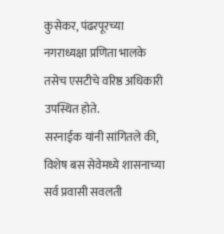कुसेकर, पंढरपूरच्या नगराध्यक्षा प्रणिता भालके तसेच एसटीचे वरिष्ठ अधिकारी उपस्थित होते.
सरनाईक यांनी सांगितले की, विशेष बस सेवेमध्ये शासनाच्या सर्व प्रवासी सवलती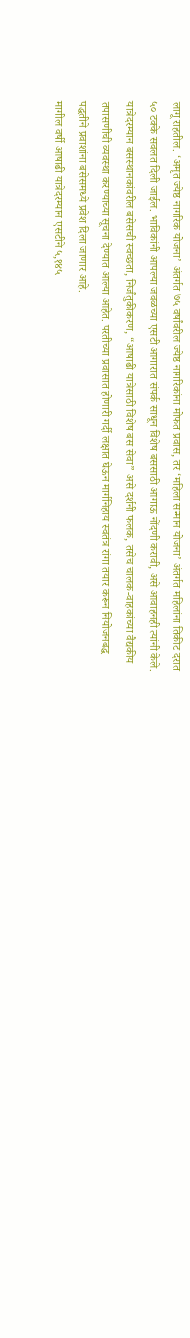लागू राहतील. ‘अमृत ज्येष्ठ नागरिक योजना’ अंतर्गत ७५ वर्षांवरील ज्येष्ठ नागरिकांना मोफत प्रवास, तर ‘महिला सन्मान योजना’ अंतर्गत महिलांना तिकीट दरात ५० टक्के सवलत दिली जाईल. भाविकांनी आपल्या जवळच्या एसटी आगारात संपर्क साधून विशेष बससाठी आगाऊ नोंदणी करावी, असे आवाहनही त्यांनी केले.
यात्रेदरम्यान बसस्थानकांवरील बसेसची स्वच्छता, निर्जंतुकीकरण, “आषाढी यात्रेसाठी विशेष बस सेवा” असे दर्शनी फलक, तसेच चालक-वाहकांच्या वैद्यकीय तपासणीची व्यवस्था करण्याच्या सूचना देण्यात आल्या आहेत. परतीच्या प्रवासात होणारी गर्दी लक्षात घेऊन मार्गनिहाय स्वतंत्र रांगा तयार करून नियोजनबद्ध पद्धतीने प्रवाशांना बसेसमध्ये प्रवेश दिला जाणार आहे.
मागील वर्षी आषाढी यात्रेदरम्यान एसटीने ५,१४५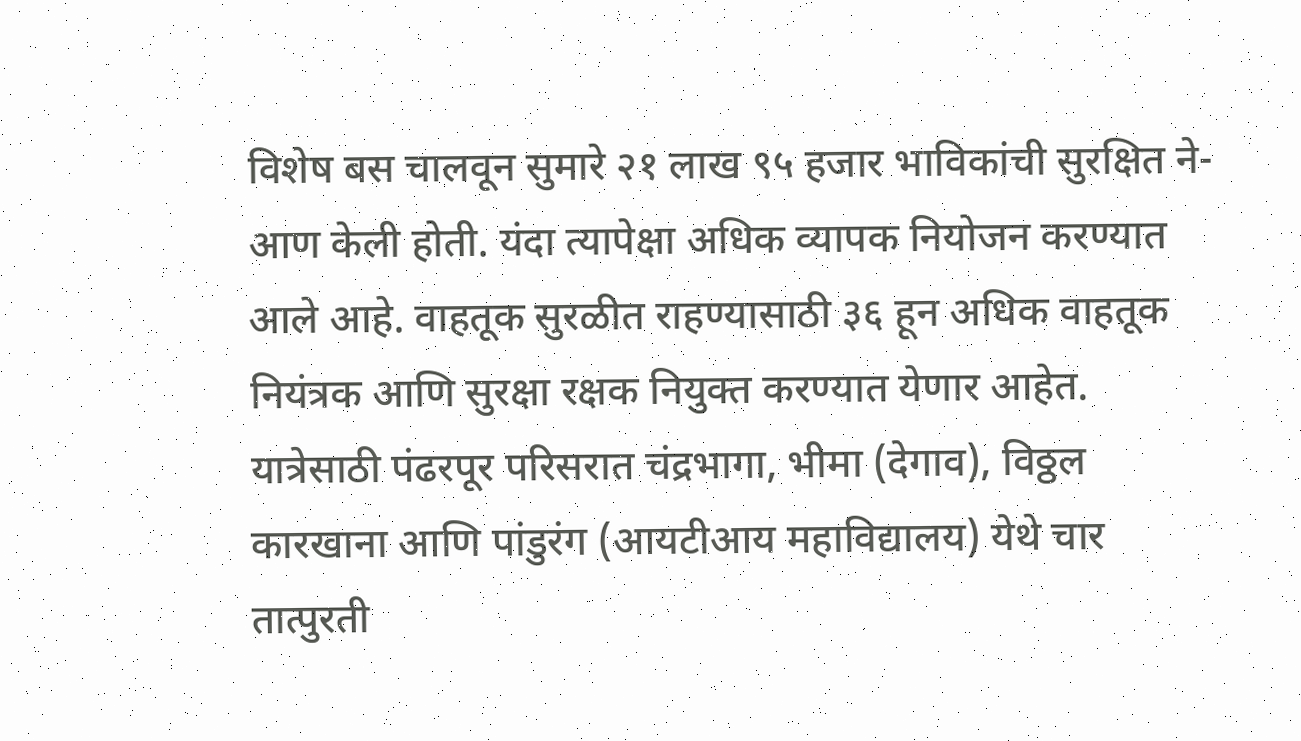विशेष बस चालवून सुमारे २१ लाख ९५ हजार भाविकांची सुरक्षित ने-आण केली होती. यंदा त्यापेक्षा अधिक व्यापक नियोजन करण्यात आले आहे. वाहतूक सुरळीत राहण्यासाठी ३६ हून अधिक वाहतूक नियंत्रक आणि सुरक्षा रक्षक नियुक्त करण्यात येणार आहेत. यात्रेसाठी पंढरपूर परिसरात चंद्रभागा, भीमा (देगाव), विठ्ठल कारखाना आणि पांडुरंग (आयटीआय महाविद्यालय) येथे चार तात्पुरती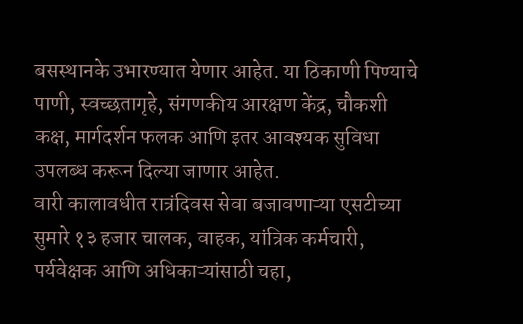बसस्थानके उभारण्यात येणार आहेत. या ठिकाणी पिण्याचे पाणी, स्वच्छतागृहे, संगणकीय आरक्षण केंद्र, चौकशी कक्ष, मार्गदर्शन फलक आणि इतर आवश्यक सुविधा उपलब्ध करून दिल्या जाणार आहेत.
वारी कालावधीत रात्रंदिवस सेवा बजावणाऱ्या एसटीच्या सुमारे १३ हजार चालक, वाहक, यांत्रिक कर्मचारी, पर्यवेक्षक आणि अधिकाऱ्यांसाठी चहा,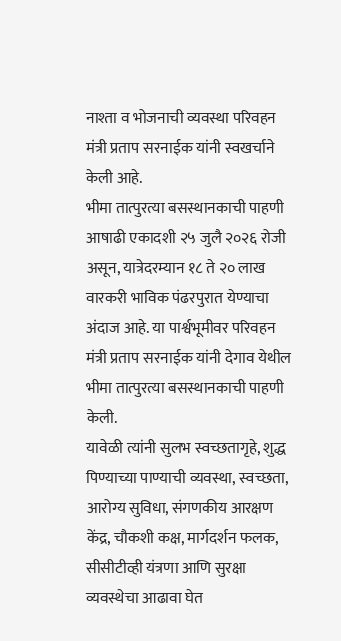नाश्ता व भोजनाची व्यवस्था परिवहन मंत्री प्रताप सरनाईक यांनी स्वखर्चाने केली आहे.
भीमा तात्पुरत्या बसस्थानकाची पाहणी
आषाढी एकादशी २५ जुलै २०२६ रोजी असून, यात्रेदरम्यान १८ ते २० लाख वारकरी भाविक पंढरपुरात येण्याचा अंदाज आहे. या पार्श्वभूमीवर परिवहन मंत्री प्रताप सरनाईक यांनी देगाव येथील भीमा तात्पुरत्या बसस्थानकाची पाहणी केली.
यावेळी त्यांनी सुलभ स्वच्छतागृहे, शुद्ध पिण्याच्या पाण्याची व्यवस्था, स्वच्छता, आरोग्य सुविधा, संगणकीय आरक्षण केंद्र, चौकशी कक्ष, मार्गदर्शन फलक, सीसीटीव्ही यंत्रणा आणि सुरक्षा व्यवस्थेचा आढावा घेत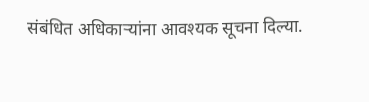संबंधित अधिकाऱ्यांना आवश्यक सूचना दिल्या.